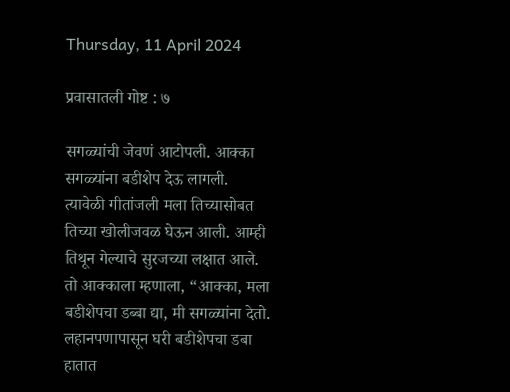Thursday, 11 April 2024

प्रवासातली गोष्ट : ७

सगळ्यांची जेवणं आटोपली. आक्का सगळ्यांना बडीशेप देऊ लागली.  त्यावेळी गीतांजली मला तिच्यासोबत तिच्या खोलीजवळ घेऊन आली. आम्ही तिथून गेल्याचे सुरजच्या लक्षात आले.  तो आक्काला म्हणाला, “आक्का, मला बडीशेपचा डब्बा द्या, मी सगळ्यांना देतो. लहानपणापासून घरी बडीशेपचा डबा हातात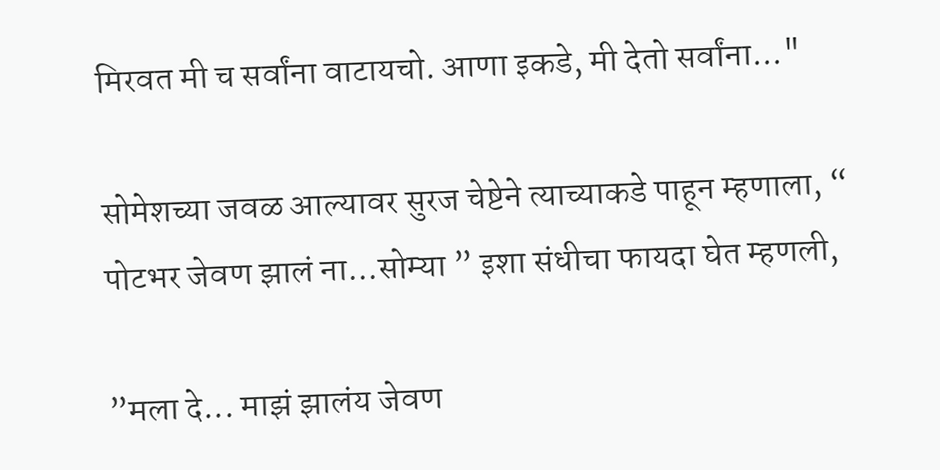मिरवत मी च सर्वांना वाटायचो. आणा इकडे, मी देतो सर्वांना..."

सोमेशच्या जवळ आल्यावर सुरज चेष्टेने त्याच्याकडे पाहून म्हणाला, “ पोटभर जेवण झालं ना...सोम्या ” इशा संधीचा फायदा घेत म्हणली,

”मला दे... माझं झालंय जेवण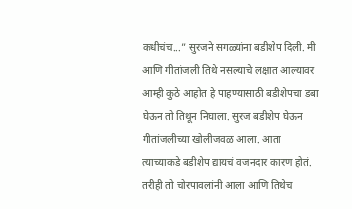कधीचंच...” सुरजने सगळ्यांना बडीशेप दिली. मी आणि गीतांजली तिथे नसल्याचे लक्षात आल्यावर आम्ही कुठे आहोत हे पाहण्यासाठी बडीशेपचा डबा घेऊन तो तिथून निघाला. सुरज बडीशेप घेऊन गीतांजलीच्या खोलीजवळ आला. आता त्याच्याकडे बडीशेप द्यायचं वजनदार कारण होतं. तरीही तो चोरपावलांनी आला आणि तिथेच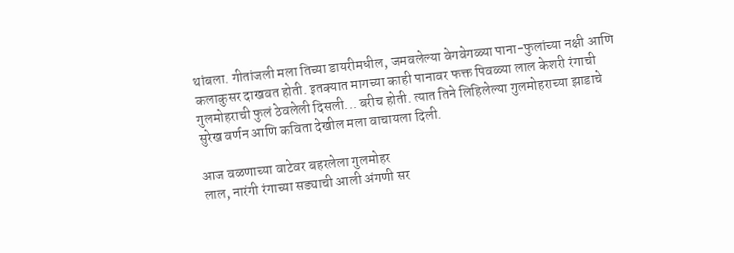थांबला. गीतांजली मला तिच्या डायरीमधील, जमवलेल्या वेगवेगळ्या पाना-फुलांच्या नक्षी आणि कलाकुसर दाखवत होती. इतक्यात मागच्या काही पानावर फक्त पिवळ्या लाल केशरी रंगाची गुलमोहराची फुलं ठेवलेली दिसली... बरीच होती. त्यात तिने लिहिलेल्या गुलमोहराच्या झाडाचे सुरेख वर्णन आणि कविता देखील मला वाचायला दिली.

आज वळणाच्या वाटेवर बहरलेला गुलमोहर
लाल, नारंगी रंगाच्या सड्याची आली अंगणी सर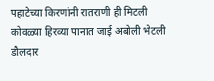पहाटेच्या किरणांनी रातराणी ही मिटली
कोवळ्या हिरव्या पानात जाई अबोली भेटली
डौलदार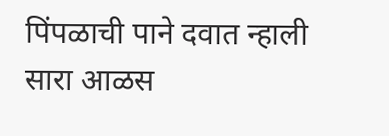पिंपळाची पाने दवात न्हाली
सारा आळस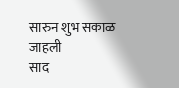सारुन शुभ सकाळ जाहली
साद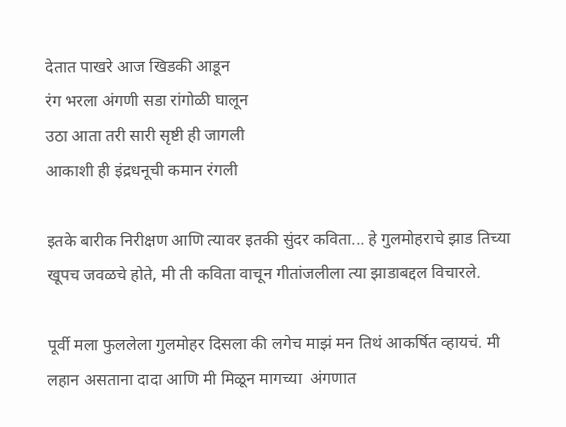देतात पाखरे आज खिडकी आडून
रंग भरला अंगणी सडा रांगोळी घालून
उठा आता तरी सारी सृष्टी ही जागली
आकाशी ही इंद्रधनूची कमान रंगली

इतके बारीक निरीक्षण आणि त्यावर इतकी सुंदर कविता... हे गुलमोहराचे झाड तिच्या खूपच जवळचे होते, मी ती कविता वाचून गीतांजलीला त्या झाडाबद्दल विचारले.

पूर्वी मला फुललेला गुलमोहर दिसला की लगेच माझं मन तिथं आकर्षित व्हायचं. मी लहान असताना दादा आणि मी मिळून मागच्या  अंगणात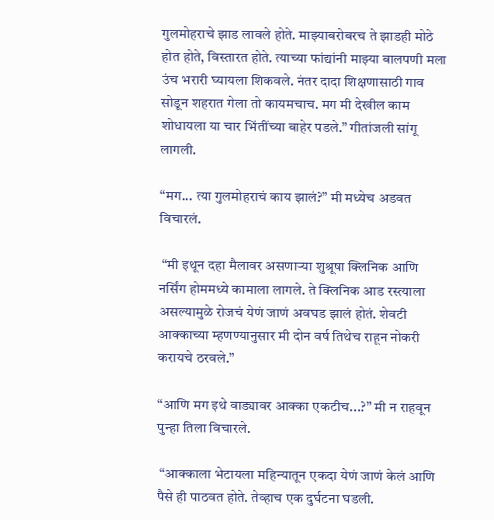गुलमोहराचे झाड लावले होते. माझ्याबरोबरच ते झाडही मोठे होत होते, विस्तारत होते. त्याच्या फांद्यांनी माझ्या बालपणी मला उंच भरारी घ्यायला शिकवले. नंतर दादा शिक्षणासाठी गाव सोडून शहरात गेला तो कायमचाच. मग मी देखील काम शोधायला या चार भिंतींच्या बाहेर पडले.” गीतांजली सांगू लागली.

“मग... त्या गुलमोहराचं काय झालं?” मी मध्येच अडवत विचारलं.

 “मी इथून दहा मैलावर असणाऱ्या शुश्रूषा क्लिनिक आणि नर्सिंग होममध्ये कामाला लागले. ते क्लिनिक आड रस्त्याला असल्यामुळे रोजचं येणं जाणं अवघड झालं होतं. शेवटी आक्काच्या म्हणण्यानुसार मी दोन वर्ष तिथेच राहून नोकरी करायचे ठरवले.”

“आणि मग इथे वाड्यावर आक्का एकटीच...?” मी न राहवून पुन्हा तिला विचारले.

 “आक्काला भेटायला महिन्यातून एकदा येणं जाणं केलं आणि पैसे ही पाठवत होते. तेव्हाच एक दुर्घटना घडली.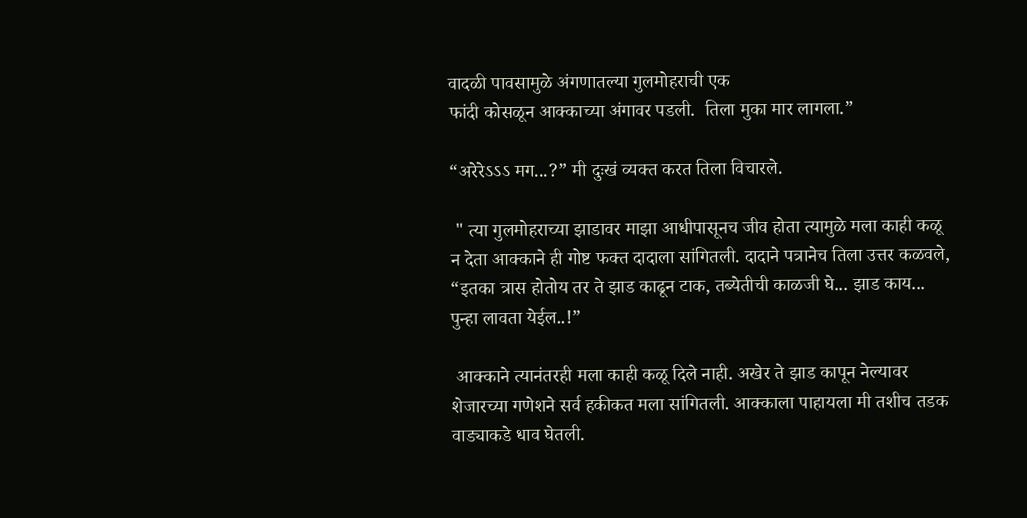वादळी पावसामुळे अंगणातल्या गुलमोहराची एक
फांदी कोसळून आक्काच्या अंगावर पडली.  तिला मुका मार लागला.”

“अरेरेऽऽऽ मग...?” मी दुःखं व्यक्त करत तिला विचारले.

 " त्या गुलमोहराच्या झाडावर माझा आधीपासूनच जीव होता त्यामुळे मला काही कळू न देता आक्काने ही गोष्ट फक्त दादाला सांगितली. दादाने पत्रानेच तिला उत्तर कळवले, “इतका त्रास होतोय तर ते झाड काढून टाक, तब्येतीची काळजी घे... झाड काय... पुन्हा लावता येईल..!”

 आक्काने त्यानंतरही मला काही कळू दिले नाही. अखेर ते झाड कापून नेल्यावर शेजारच्या गणेशने सर्व हकीकत मला सांगितली. आक्काला पाहायला मी तशीच तडक वाड्याकडे धाव घेतली.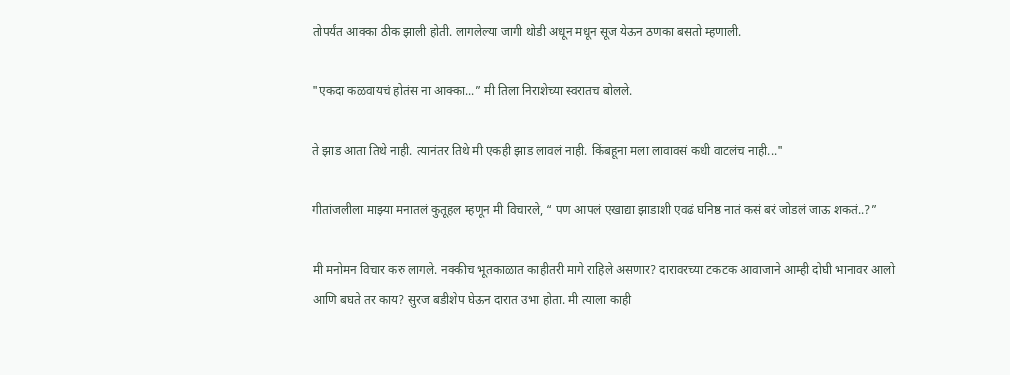तोपर्यंत आक्का ठीक झाली होती. लागलेल्या जागी थोडी अधून मधून सूज येऊन ठणका बसतो म्हणाली.

"एकदा कळवायचं होतंस ना आक्का...” मी तिला निराशेच्या स्वरातच बोलले.

ते झाड आता तिथे नाही. त्यानंतर तिथे मी एकही झाड लावलं नाही. किंबहूना मला लावावसं कधी वाटलंच नाही..."

गीतांजलीला माझ्या मनातलं कुतूहल म्हणून मी विचारले, “ पण आपलं एखाद्या झाडाशी एवढं घनिष्ठ नातं कसं बरं जोडलं जाऊ शकतं..?”

मी मनोमन विचार करु लागले. नक्कीच भूतकाळात काहीतरी मागे राहिले असणार? दारावरच्या टकटक आवाजाने आम्ही दोघी भानावर आलो आणि बघते तर काय? सुरज बडीशेप घेऊन दारात उभा होता. मी त्याला काही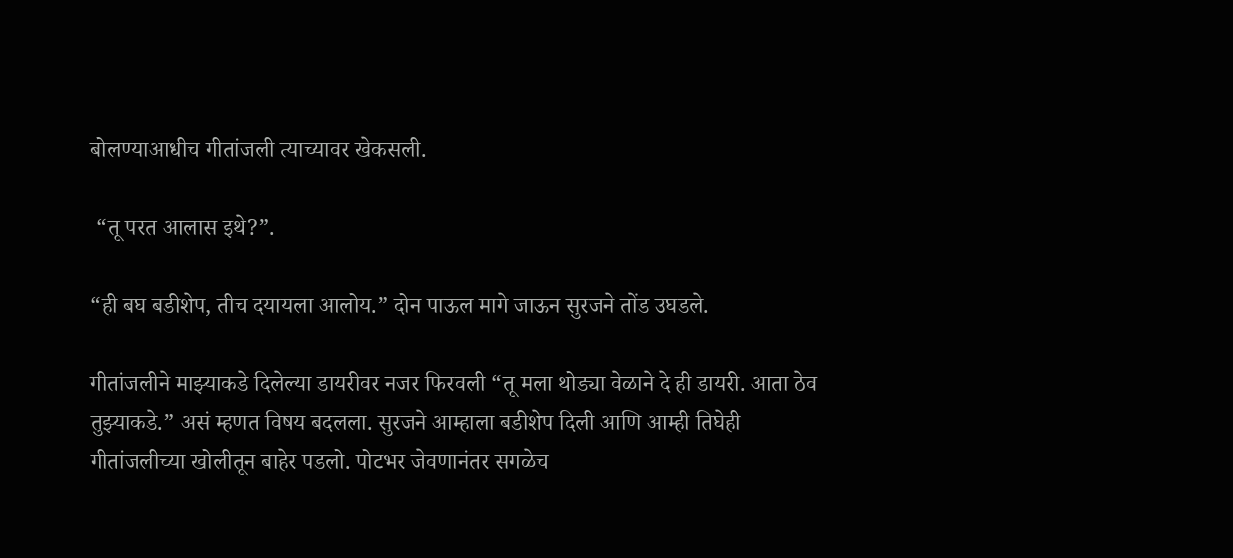बोलण्याआधीच गीतांजली त्याच्यावर खेकसली.

 “तू परत आलास इथे?”.

“ही बघ बडीशेप, तीच दयायला आलोय.” दोन पाऊल मागे जाऊन सुरजने तोंड उघडले.

गीतांजलीने माझ्याकडे दिलेल्या डायरीवर नजर फिरवली “तू मला थोड्या वेळाने दे ही डायरी. आता ठेव तुझ्याकडे.” असं म्हणत विषय बदलला. सुरजने आम्हाला बडीशेप दिली आणि आम्ही तिघेही गीतांजलीच्या खोलीतून बाहेर पडलो. पोटभर जेवणानंतर सगळेच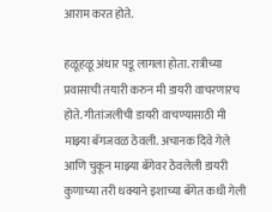आराम करत होते.

हळूहळू अंधार पडू लागला होता. रात्रीच्या प्रवासाची तयारी करुन मी डायरी वाचरणारच होते. गीतांजलीची डायरी वाचण्यासाठी मी माझ्या बॅगजवळ ठेवली. अचानक दिवे गेले आणि चुकून माझ्या बॅगेवर ठेवलेली डायरी कुणाच्या तरी धक्याने इशाच्या बॅगेत कधी गेली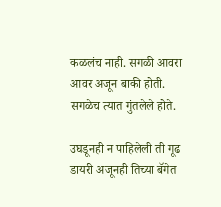कळलंच नाही. सगळी आवरा आवर अजून बाकी होती. सगळेच त्यात गुंतलेले होते.

उघडूनही न पाहिलेली ती गूढ डायरी अजूनही तिच्या बॅगेत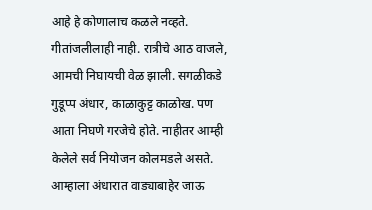आहे हे कोणालाच कळले नव्हते. गीतांजलीलाही नाही. रात्रीचे आठ वाजले, आमची निघायची वेळ झाली. सगळीकडे गुडूप्प अंधार, काळाकुट्ट काळोख. पण आता निघणे गरजेचे होते. नाहीतर आम्ही केलेले सर्व नियोजन कोलमडले असते. आम्हाला अंधारात वाड्याबाहेर जाऊ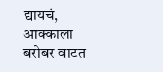द्यायचं, आक्काला बरोबर वाटत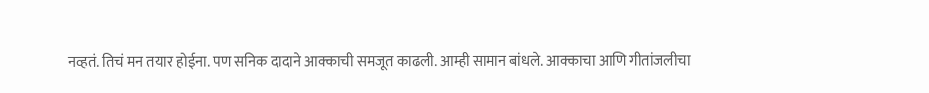नव्हतं. तिचं मन तयार होईना. पण सनिक दादाने आक्काची समजूत काढली. आम्ही सामान बांधले. आक्काचा आणि गीतांजलीचा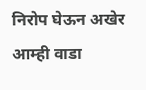निरोप घेऊन अखेर आम्ही वाडा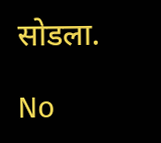सोडला.

No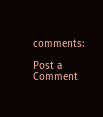comments:

Post a Comment